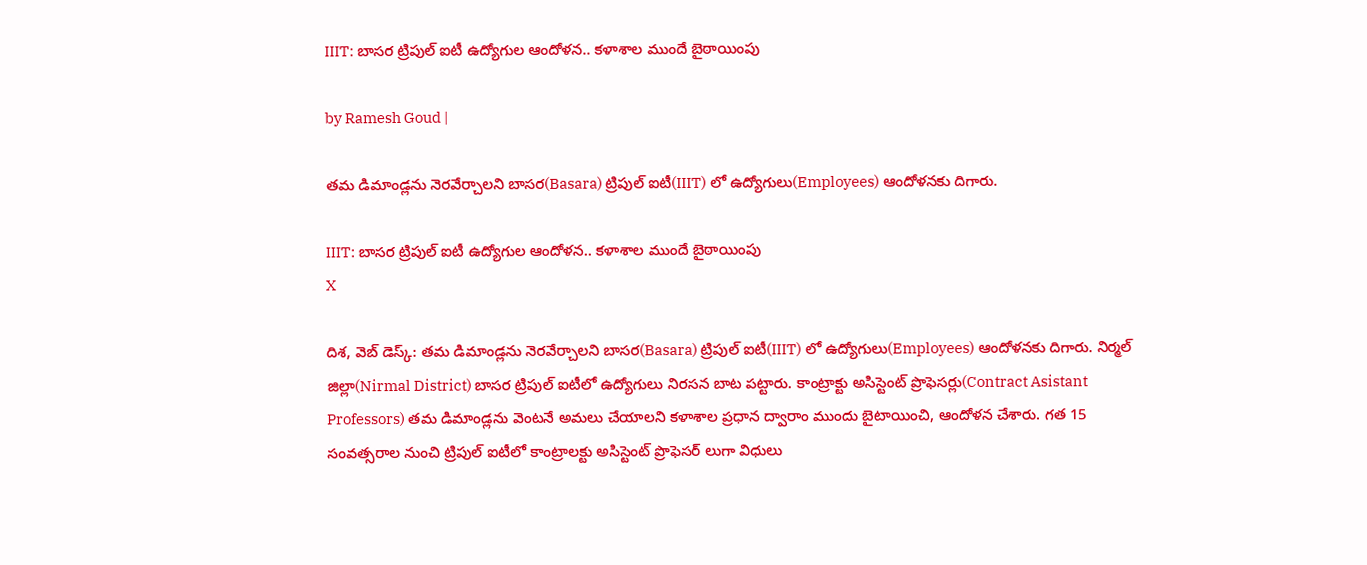IIIT: బాసర ట్రిపుల్ ఐటీ ఉద్యోగుల ఆందోళన.. కళాశాల ముందే బైఠాయింపు

by Ramesh Goud |

తమ డిమాండ్లను నెరవేర్చాలని బాసర(Basara) ట్రిపుల్ ఐటీ(IIIT) లో ఉద్యోగులు(Employees) ఆందోళనకు దిగారు.

IIIT: బాసర ట్రిపుల్ ఐటీ ఉద్యోగుల ఆందోళన.. కళాశాల ముందే బైఠాయింపు
X

దిశ, వెబ్ డెస్క్: తమ డిమాండ్లను నెరవేర్చాలని బాసర(Basara) ట్రిపుల్ ఐటీ(IIIT) లో ఉద్యోగులు(Employees) ఆందోళనకు దిగారు. నిర్మల్ జిల్లా(Nirmal District) బాసర ట్రిపుల్ ఐటీలో ఉద్యోగులు నిరసన బాట పట్టారు. కాంట్రాక్టు అసిస్టెంట్ ప్రొఫెసర్లు(Contract Asistant Professors) తమ డిమాండ్లను వెంటనే అమలు చేయాలని కళాశాల ప్రధాన ద్వారాం ముందు బైటాయించి, ఆందోళన చేశారు. గత 15 సంవత్సరాల నుంచి ట్రిపుల్ ఐటీలో కాంట్రాలక్టు అసిస్టెంట్ ప్రొఫెసర్ లుగా విధులు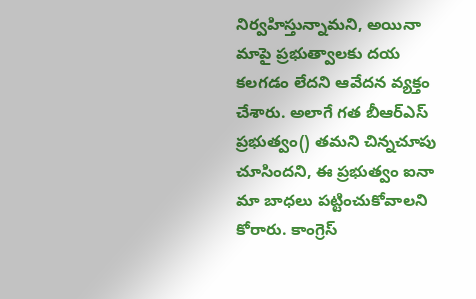నిర్వహిస్తున్నామని, అయినా మాపై ప్రభుత్వాలకు దయ కలగడం లేదని ఆవేదన వ్యక్తం చేశారు. అలాగే గత బీఆర్ఎస్ ప్రభుత్వం() తమని చిన్నచూపు చూసిందని, ఈ ప్రభుత్వం ఐనా మా బాధలు పట్టించుకోవాలని కోరారు. కాంగ్రెస్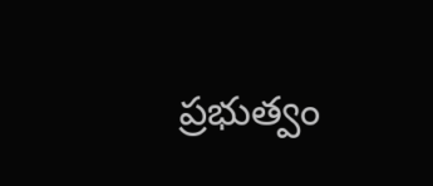ప్రభుత్వం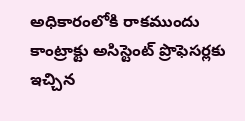అధికారంలోకి రాకముందు కాంట్రాక్టు అసిస్టెంట్ ప్రొఫెసర్లకు ఇచ్చిన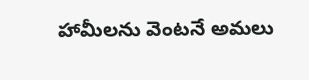హామీలను వెంటనే అమలు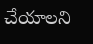చేయాలని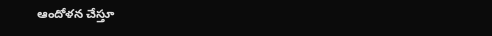ఆందోళన చేస్తూ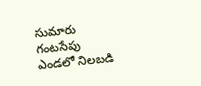సుమారు గంటసేపు ఎండలో నిలబడి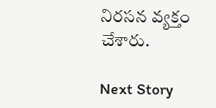నిరసన వ్యక్తం చేశారు.

Next Story